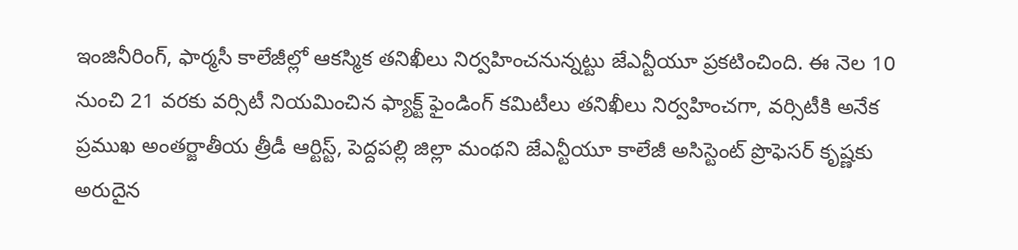ఇంజినీరింగ్, ఫార్మసీ కాలేజీల్లో ఆకస్మిక తనిఖీలు నిర్వహించనున్నట్టు జేఎన్టీయూ ప్రకటించింది. ఈ నెల 10 నుంచి 21 వరకు వర్సిటీ నియమించిన ఫ్యాక్ట్ ఫైండింగ్ కమిటీలు తనిఖీలు నిర్వహించగా, వర్సిటీకి అనేక
ప్రముఖ అంతర్జాతీయ త్రీడీ ఆర్టిస్ట్, పెద్దపల్లి జిల్లా మంథని జేఎన్టీయూ కాలేజీ అసిస్టెంట్ ప్రొఫెసర్ కృష్ణకు అరుదైన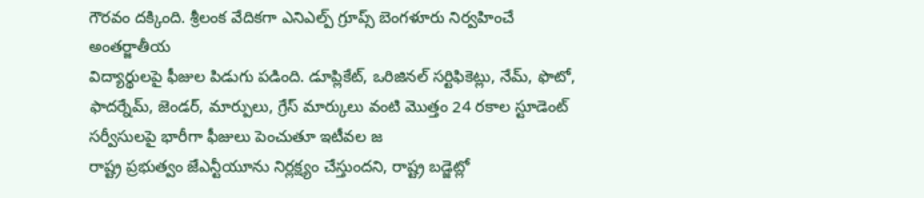గౌరవం దక్కింది. శ్రీలంక వేదికగా ఎనిఎల్ప్ గ్రూప్స్ బెంగళూరు నిర్వహించే అంతర్జాతీయ
విద్యార్థులపై ఫీజుల పిడుగు పడింది. డూప్లికేట్, ఒరిజినల్ సర్టిఫికెట్లు, నేమ్, ఫొటో, ఫాదర్నేమ్, జెండర్, మార్పులు, గ్రేస్ మార్కులు వంటి మొత్తం 24 రకాల స్టూడెంట్ సర్వీసులపై భారీగా ఫీజులు పెంచుతూ ఇటీవల జ
రాష్ట్ర ప్రభుత్వం జేఎన్టీయూను నిర్లక్ష్యం చేస్తుందని, రాష్ట్ర బడ్జెట్లో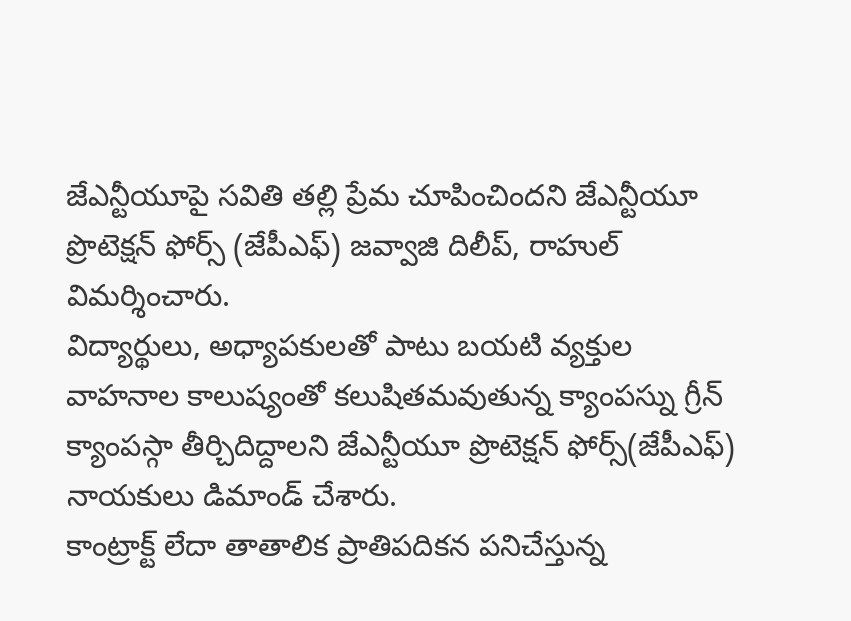జేఎన్టీయూపై సవితి తల్లి ప్రేమ చూపించిందని జేఎన్టీయూ ప్రొటెక్షన్ ఫోర్స్ (జేపీఎఫ్) జవ్వాజి దిలీప్, రాహుల్ విమర్శించారు.
విద్యార్థులు, అధ్యాపకులతో పాటు బయటి వ్యక్తుల వాహనాల కాలుష్యంతో కలుషితమవుతున్న క్యాంపస్ను గ్రీన్ క్యాంపస్గా తీర్చిదిద్దాలని జేఎన్టీయూ ప్రొటెక్షన్ ఫోర్స్(జేపీఎఫ్) నాయకులు డిమాండ్ చేశారు.
కాంట్రాక్ట్ లేదా తాతాలిక ప్రాతిపదికన పనిచేస్తున్న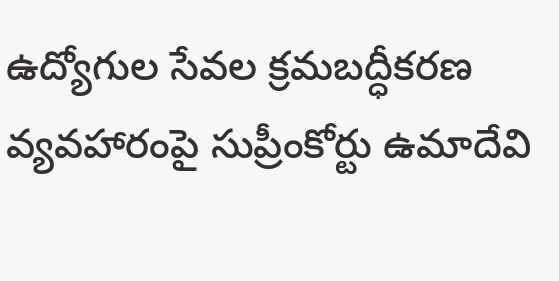ఉద్యోగుల సేవల క్రమబద్ధీకరణ వ్యవహారంపై సుప్రీంకోర్టు ఉమాదేవి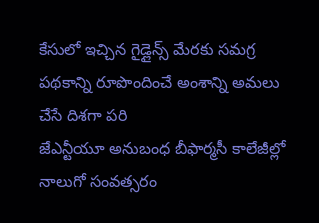కేసులో ఇచ్చిన గైడ్లైన్స్ మేరకు సమగ్ర పథకాన్ని రూపొందించే అంశాన్ని అమలు చేసే దిశగా పరి
జేఎన్టీయూ అనుబంధ బీఫార్మసీ కాలేజీల్లో నాలుగో సంవత్సరం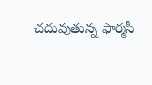చదువుతున్న ఫార్మసీ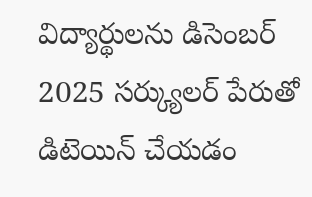విద్యార్థులను డిసెంబర్ 2025 సర్క్యులర్ పేరుతో డిటెయిన్ చేయడం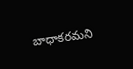బాధాకరమని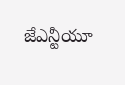జేఎన్టీయూ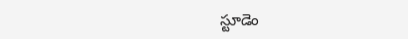స్టూడెం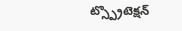ట్స్ప్రొటెక్షన్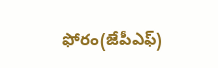ఫోరం(జేపీఎఫ్)